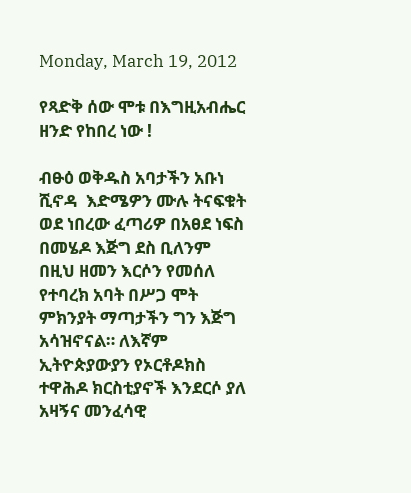Monday, March 19, 2012

የጻድቅ ሰው ሞቱ በእግዚአብሔር ዘንድ የከበረ ነው !

ብፁዕ ወቅዱስ አባታችን አቡነ ሺኖዳ  እድሜዎን ሙሉ ትናፍቁት ወደ ነበረው ፈጣሪዎ በአፀደ ነፍስ በመሄዶ እጅግ ደስ ቢለንም በዚህ ዘመን እርሶን የመሰለ የተባረክ አባት በሥጋ ሞት ምክንያት ማጣታችን ግን እጅግ አሳዝኖናል። ለእኛም ኢትዮጵያውያን የኦርቶዶክስ ተዋሕዶ ክርስቲያኖች እንደርሶ ያለ አዛኝና መንፈሳዊ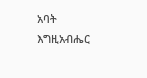አባት እግዚአብሔር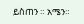ይስጠን ። አሜን።